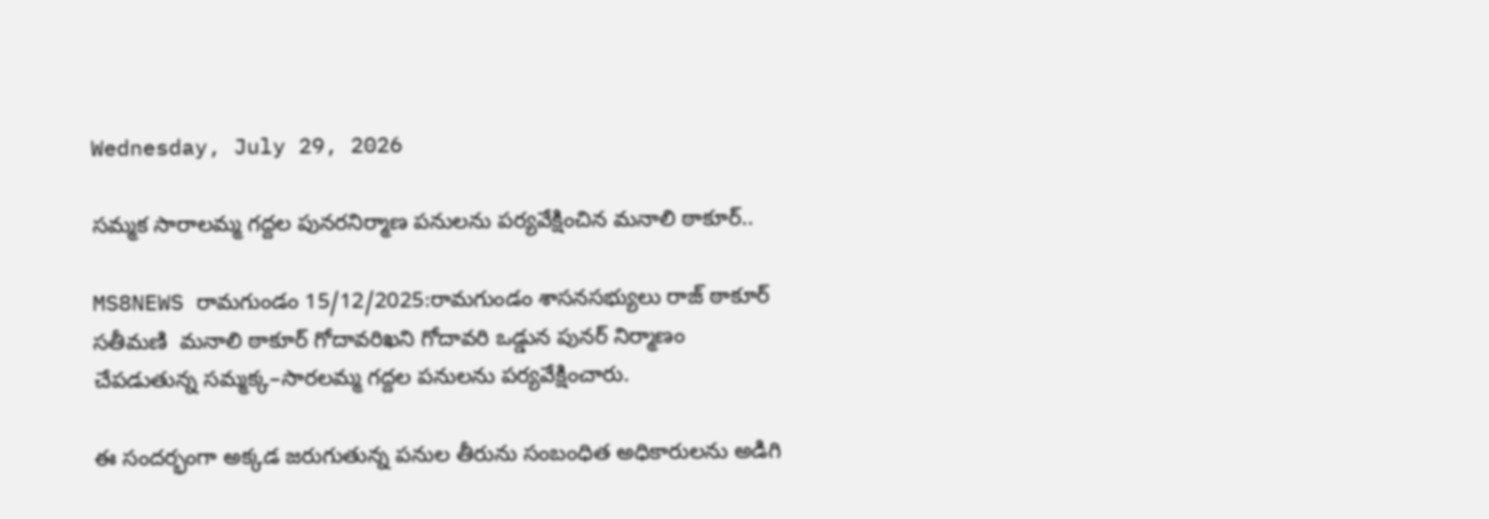Wednesday, July 29, 2026

సమ్మక సారాలమ్మ గద్దల పునరనిర్మాణ పనులను పర్యవేక్షించిన మనాలి ఠాకూర్..

MS8NEWS రామగుండం 15/12/2025:రామగుండం శాసనసభ్యులు రాజ్ ఠాకూర్ సతీమణి  మనాలి ఠాకూర్ గోదావరిఖని గోదావరి ఒడ్డున పునర్ నిర్మాణం చేపడుతున్న సమ్మక్క–సారలమ్మ గద్దల పనులను పర్యవేక్షించారు.

ఈ సందర్భంగా అక్కడ జరుగుతున్న పనుల తీరును సంబంధిత అధికారులను అడిగి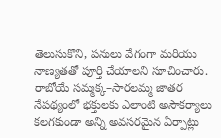తెలుసుకొని, పనులు వేగంగా మరియు నాణ్యతతో పూర్తి చేయాలని సూచించారు. రాబోయే సమ్మక్క–సారలమ్మ జాతర నేపథ్యంలో భక్తులకు ఎలాంటి అసౌకర్యాలు కలగకుండా అన్ని అవసరమైన ఏర్పాట్లు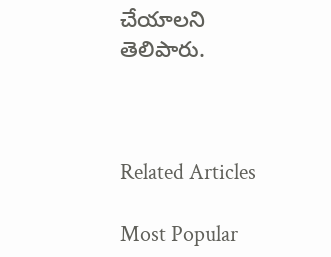చేయాలని తెలిపారు.



Related Articles

Most Popular